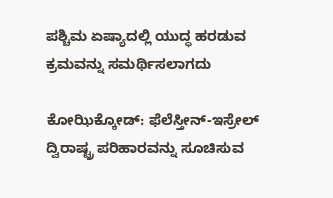ಪಶ್ಚಿಮ ಏಷ್ಯಾದಲ್ಲಿ ಯುದ್ಧ ಹರಡುವ ಕ್ರಮವನ್ನು ಸಮರ್ಥಿಸಲಾಗದು

ಕೋಝಿಕ್ಕೋಡ್: ಫೆಲೆಸ್ತೀನ್-ಇಸ್ರೇಲ್ ದ್ವಿರಾಷ್ಟ್ರ ಪರಿಹಾರವನ್ನು ಸೂಚಿಸುವ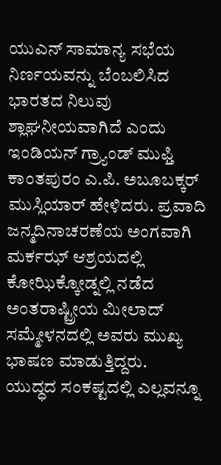ಯುಎನ್ ಸಾಮಾನ್ಯ ಸಭೆಯ ನಿರ್ಣಯವನ್ನು ಬೆಂಬಲಿಸಿದ ಭಾರತದ ನಿಲುವು ಶ್ಲಾಘನೀಯವಾಗಿದೆ ಎಂದು ಇಂಡಿಯನ್ ಗ್ರ್ಯಾಂಡ್ ಮುಫ್ತಿ ಕಾಂತಪುರಂ ಎ.ಪಿ. ಅಬೂಬಕ್ಕರ್ ಮುಸ್ಲಿಯಾರ್ ಹೇಳಿದರು. ಪ್ರವಾದಿ ಜನ್ಮದಿನಾಚರಣೆಯ ಅಂಗವಾಗಿ ಮರ್ಕಝ್ ಆಶ್ರಯದಲ್ಲಿ ಕೋಝಿಕ್ಕೋಡ್ನಲ್ಲಿ ನಡೆದ ಅಂತರಾಷ್ಟ್ರೀಯ ಮೀಲಾದ್ ಸಮ್ಮೇಳನದಲ್ಲಿ ಅವರು ಮುಖ್ಯ ಭಾಷಣ ಮಾಡುತ್ತಿದ್ದರು.
ಯುದ್ಧದ ಸಂಕಷ್ಟದಲ್ಲಿ ಎಲ್ಲವನ್ನೂ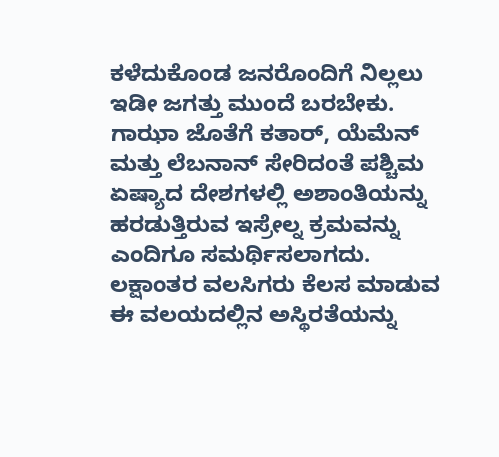ಕಳೆದುಕೊಂಡ ಜನರೊಂದಿಗೆ ನಿಲ್ಲಲು ಇಡೀ ಜಗತ್ತು ಮುಂದೆ ಬರಬೇಕು. ಗಾಝಾ ಜೊತೆಗೆ ಕತಾರ್, ಯೆಮೆನ್ ಮತ್ತು ಲೆಬನಾನ್ ಸೇರಿದಂತೆ ಪಶ್ಚಿಮ ಏಷ್ಯಾದ ದೇಶಗಳಲ್ಲಿ ಅಶಾಂತಿಯನ್ನು ಹರಡುತ್ತಿರುವ ಇಸ್ರೇಲ್ನ ಕ್ರಮವನ್ನು ಎಂದಿಗೂ ಸಮರ್ಥಿಸಲಾಗದು. ಲಕ್ಷಾಂತರ ವಲಸಿಗರು ಕೆಲಸ ಮಾಡುವ ಈ ವಲಯದಲ್ಲಿನ ಅಸ್ಥಿರತೆಯನ್ನು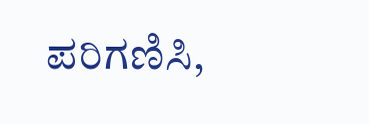ಪರಿಗಣಿಸಿ,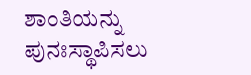ಶಾಂತಿಯನ್ನು ಪುನಃಸ್ಥಾಪಿಸಲು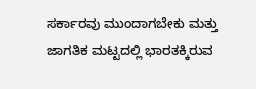ಸರ್ಕಾರವು ಮುಂದಾಗಬೇಕು ಮತ್ತು ಜಾಗತಿಕ ಮಟ್ಟದಲ್ಲಿ ಭಾರತಕ್ಕಿರುವ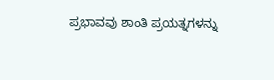ಪ್ರಭಾವವು ಶಾಂತಿ ಪ್ರಯತ್ನಗಳನ್ನು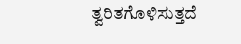ತ್ವರಿತಗೊಳಿಸುತ್ತದೆ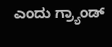ಎಂದು ಗ್ರ್ಯಾಂಡ್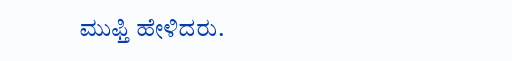ಮುಫ್ತಿ ಹೇಳಿದರು.